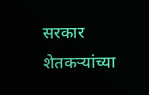सरकार शेतकऱ्यांच्या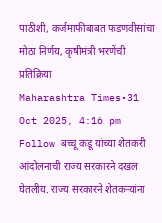पाठीशी, कर्जमाफीबाबत फडणवीसांचा मोठा निर्णय, कृषीमंत्री भरणेंची प्रतिक्रिया
Maharashtra Times•31 Oct 2025, 4:16 pm Follow बच्चू कडू यांच्या शेतकरी आंदोलनाची राज्य सरकारने दखल घेतलीय. राज्य सरकारने शेतकऱ्यांना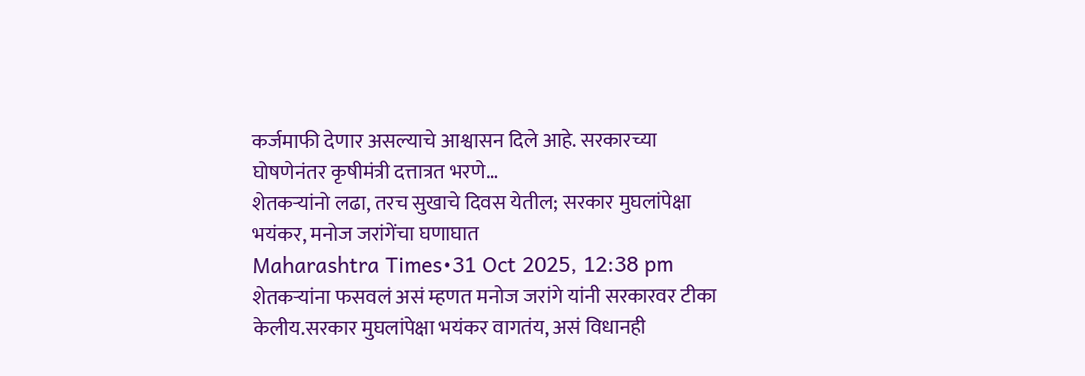कर्जमाफी देणार असल्याचे आश्वासन दिले आहे. सरकारच्या घोषणेनंतर कृषीमंत्री दत्तात्रत भरणे…
शेतकऱ्यांनो लढा, तरच सुखाचे दिवस येतील; सरकार मुघलांपेक्षा भयंकर, मनोज जरांगेंचा घणाघात
Maharashtra Times•31 Oct 2025, 12:38 pm शेतकऱ्यांना फसवलं असं म्हणत मनोज जरांगे यांनी सरकारवर टीका केलीय.सरकार मुघलांपेक्षा भयंकर वागतंय, असं विधानही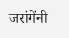जरांगेंनी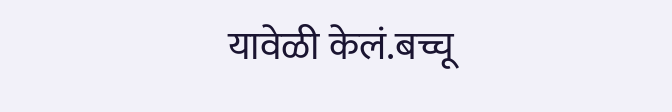यावेळी केलं.बच्चू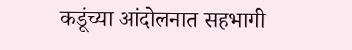कडूंच्या आंदोलनात सहभागी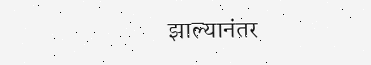झाल्यानंतर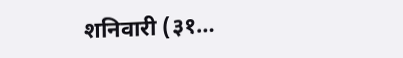शनिवारी (३१…